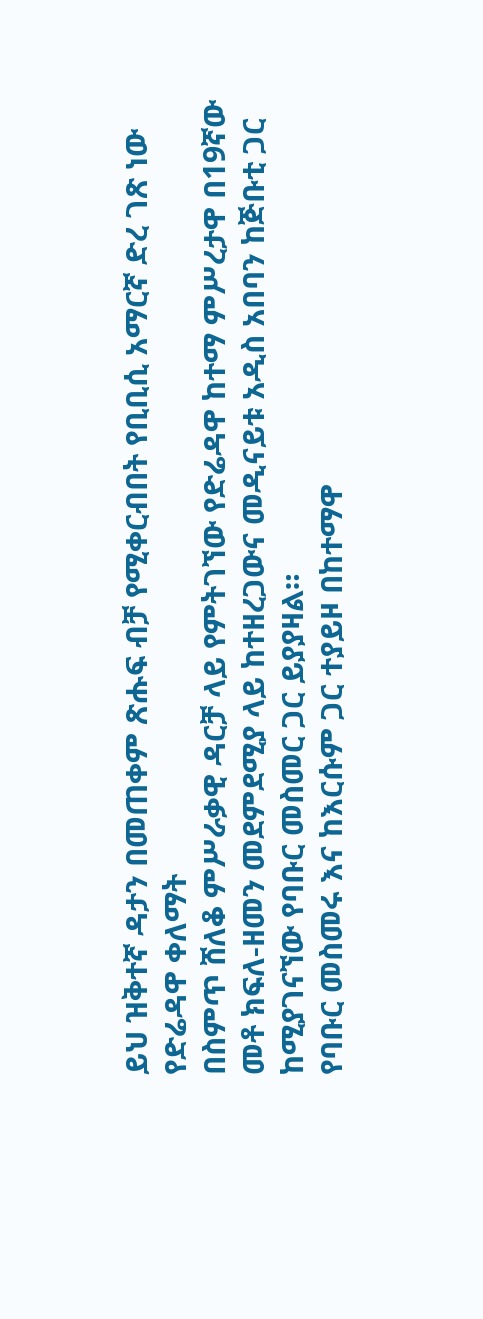ይህ ዝቅተኛ ዳታን በመጠቀም ጽሑፍ ብቻ የሚቀርብበት የቢቢሲ አማርኛ ድረ ገጽ ነው
የድሬዳዋ ቀለማት
በስምጥ ሸለቆ ምሥራቃዊ ዳርቻ ላይ የምትገኘው የድሬዳዋ ከተማ ምሥረታዋ በ19ኛው መቶ ክፍለ-ዘመን መደምደሚያ ላይ ከተዘረጋውና መዲናይቱ አዲስ አበባን ከጅቡቲ ጋር ከሚያገናኘው የባቡር መስመር ጋር ይያያዛል።
የባቡር መስመሩ እና ከእርሱም ጋር ተያይዞ በከተማዋ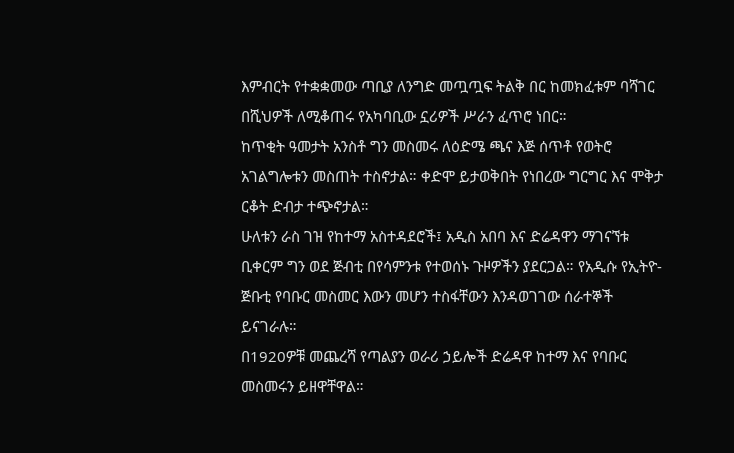እምብርት የተቋቋመው ጣቢያ ለንግድ መጧጧፍ ትልቅ በር ከመክፈቱም ባሻገር በሺህዎች ለሚቆጠሩ የአካባቢው ኗሪዎች ሥራን ፈጥሮ ነበር።
ከጥቂት ዓመታት አንስቶ ግን መስመሩ ለዕድሜ ጫና እጅ ሰጥቶ የወትሮ አገልግሎቱን መስጠት ተስኖታል። ቀድሞ ይታወቅበት የነበረው ግርግር እና ሞቅታ ርቆት ድብታ ተጭኖታል።
ሁለቱን ራስ ገዝ የከተማ አስተዳደሮች፤ አዲስ አበባ እና ድሬዳዋን ማገናኘቱ ቢቀርም ግን ወደ ጅብቲ በየሳምንቱ የተወሰኑ ጉዞዎችን ያደርጋል። የአዲሱ የኢትዮ-ጅቡቲ የባቡር መስመር እውን መሆን ተስፋቸውን እንዳወገገው ሰራተኞች ይናገራሉ።
በ1920ዎቹ መጨረሻ የጣልያን ወራሪ ኃይሎች ድሬዳዋ ከተማ እና የባቡር መስመሩን ይዘዋቸዋል።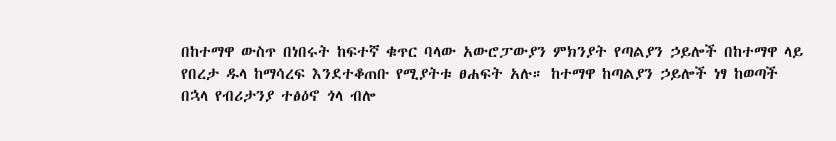በከተማዋ ውስጥ በነበሩት ከፍተኛ ቁጥር ባላው አውሮፓውያን ምክንያት የጣልያን ኃይሎች በከተማዋ ላይ የበረታ ዱላ ከማሳረፍ እንደተቆጠቡ የሚያትቱ ፀሐፍት አሉ። ከተማዋ ከጣልያን ኃይሎች ነፃ ከወጣች በኋላ የብሪታንያ ተፅዕኖ ጎላ ብሎ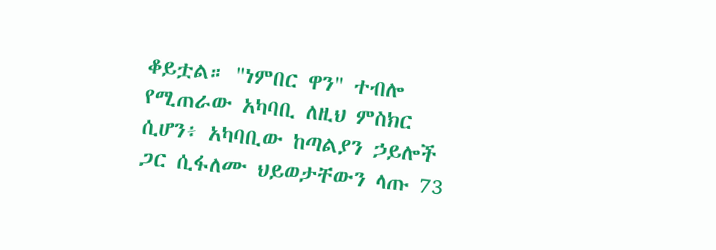ቆይቷል። "ነምበር ዋን" ተብሎ የሚጠራው አካባቢ ለዚህ ምስክር ሲሆን፥ አካባቢው ከጣልያን ኃይሎች ጋር ሲፋለሙ ህይወታቸውን ላጡ 73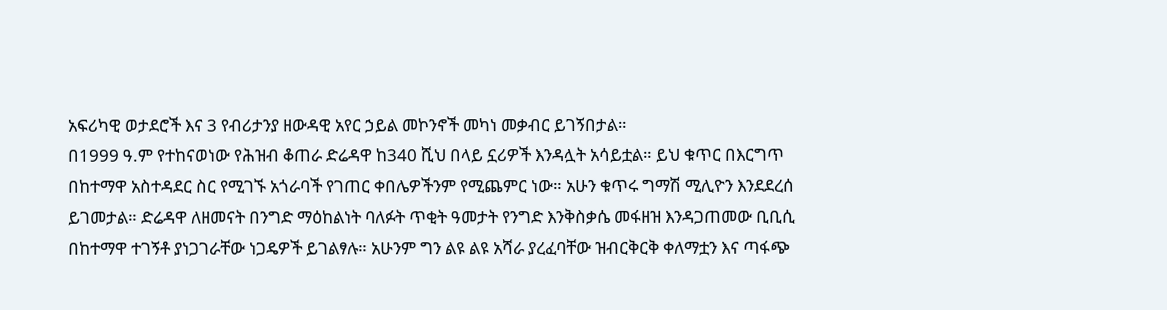አፍሪካዊ ወታደሮች እና 3 የብሪታንያ ዘውዳዊ አየር ኃይል መኮንኖች መካነ መቃብር ይገኝበታል።
በ1999 ዓ.ም የተከናወነው የሕዝብ ቆጠራ ድሬዳዋ ከ340 ሺህ በላይ ኗሪዎች እንዳሏት አሳይቷል። ይህ ቁጥር በእርግጥ በከተማዋ አስተዳደር ስር የሚገኙ አጎራባች የገጠር ቀበሌዎችንም የሚጨምር ነው። አሁን ቁጥሩ ግማሽ ሚሊዮን እንደደረሰ ይገመታል። ድሬዳዋ ለዘመናት በንግድ ማዕከልነት ባለፉት ጥቂት ዓመታት የንግድ እንቅስቃሴ መፋዘዝ እንዳጋጠመው ቢቢሲ በከተማዋ ተገኝቶ ያነጋገራቸው ነጋዴዎች ይገልፃሉ። አሁንም ግን ልዩ ልዩ አሻራ ያረፈባቸው ዝብርቅርቅ ቀለማቷን እና ጣፋጭ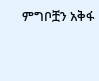ምግቦቿን አቅፋ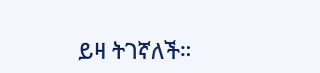ይዛ ትገኛለች።